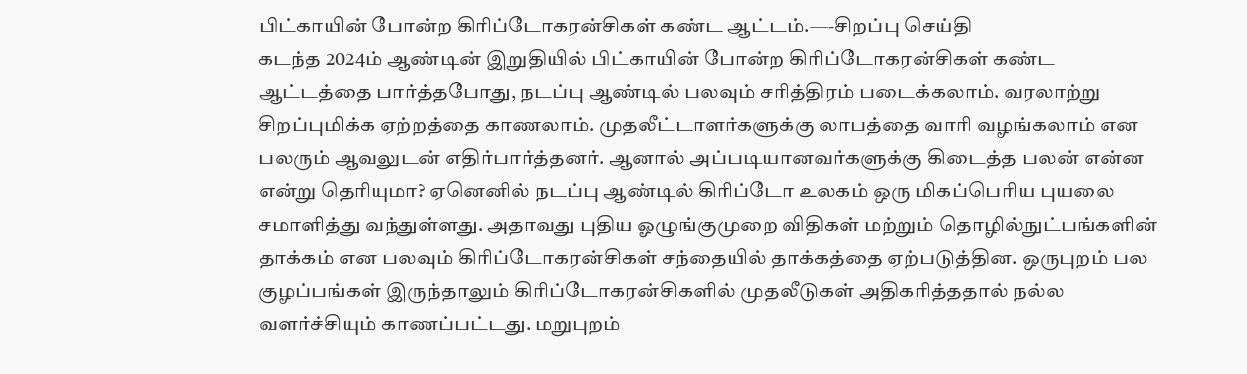பிட்காயின் போன்ற கிரிப்டோகரன்சிகள் கண்ட ஆட்டம்.—-சிறப்பு செய்தி
கடந்த 2024ம் ஆண்டின் இறுதியில் பிட்காயின் போன்ற கிரிப்டோகரன்சிகள் கண்ட ஆட்டத்தை பார்த்தபோது, நடப்பு ஆண்டில் பலவும் சரித்திரம் படைக்கலாம். வரலாற்று சிறப்புமிக்க ஏற்றத்தை காணலாம். முதலீட்டாளர்களுக்கு லாபத்தை வாரி வழங்கலாம் என பலரும் ஆவலுடன் எதிர்பார்த்தனர். ஆனால் அப்படியானவர்களுக்கு கிடைத்த பலன் என்ன என்று தெரியுமா? ஏனெனில் நடப்பு ஆண்டில் கிரிப்டோ உலகம் ஒரு மிகப்பெரிய புயலை சமாளித்து வந்துள்ளது. அதாவது புதிய ஓழுங்குமுறை விதிகள் மற்றும் தொழில்நுட்பங்களின் தாக்கம் என பலவும் கிரிப்டோகரன்சிகள் சந்தையில் தாக்கத்தை ஏற்படுத்தின. ஒருபுறம் பல குழப்பங்கள் இருந்தாலும் கிரிப்டோகரன்சிகளில் முதலீடுகள் அதிகரித்ததால் நல்ல வளர்ச்சியும் காணப்பட்டது. மறுபுறம்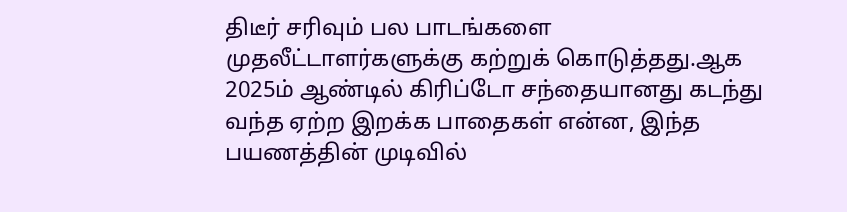திடீர் சரிவும் பல பாடங்களை முதலீட்டாளர்களுக்கு கற்றுக் கொடுத்தது.ஆக 2025ம் ஆண்டில் கிரிப்டோ சந்தையானது கடந்து வந்த ஏற்ற இறக்க பாதைகள் என்ன, இந்த பயணத்தின் முடிவில்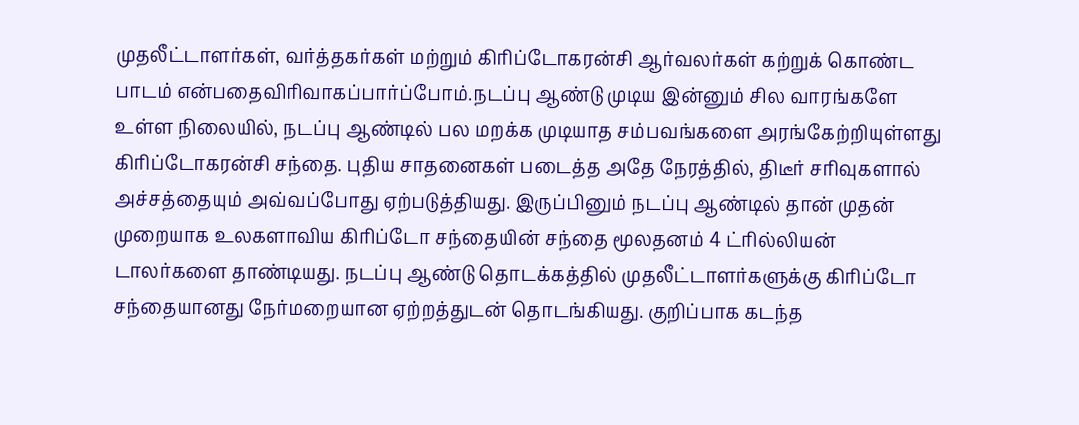முதலீட்டாளர்கள், வர்த்தகர்கள் மற்றும் கிரிப்டோகரன்சி ஆர்வலர்கள் கற்றுக் கொண்ட பாடம் என்பதைவிரிவாகப்பார்ப்போம்.நடப்பு ஆண்டு முடிய இன்னும் சில வாரங்களே உள்ள நிலையில், நடப்பு ஆண்டில் பல மறக்க முடியாத சம்பவங்களை அரங்கேற்றியுள்ளது கிரிப்டோகரன்சி சந்தை. புதிய சாதனைகள் படைத்த அதே நேரத்தில், திடீர் சரிவுகளால் அச்சத்தையும் அவ்வப்போது ஏற்படுத்தியது. இருப்பினும் நடப்பு ஆண்டில் தான் முதன் முறையாக உலகளாவிய கிரிப்டோ சந்தையின் சந்தை மூலதனம் 4 ட்ரில்லியன் டாலர்களை தாண்டியது. நடப்பு ஆண்டு தொடக்கத்தில் முதலீட்டாளர்களுக்கு கிரிப்டோ சந்தையானது நேர்மறையான ஏற்றத்துடன் தொடங்கியது. குறிப்பாக கடந்த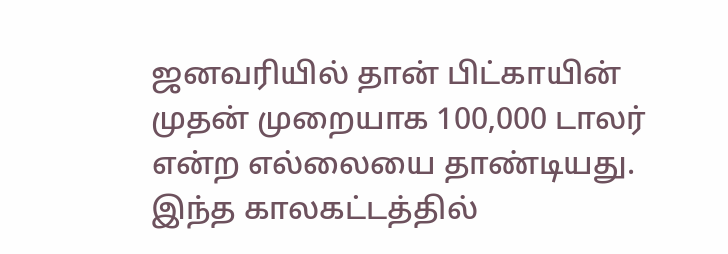ஜனவரியில் தான் பிட்காயின் முதன் முறையாக 100,000 டாலர் என்ற எல்லையை தாண்டியது. இந்த காலகட்டத்தில்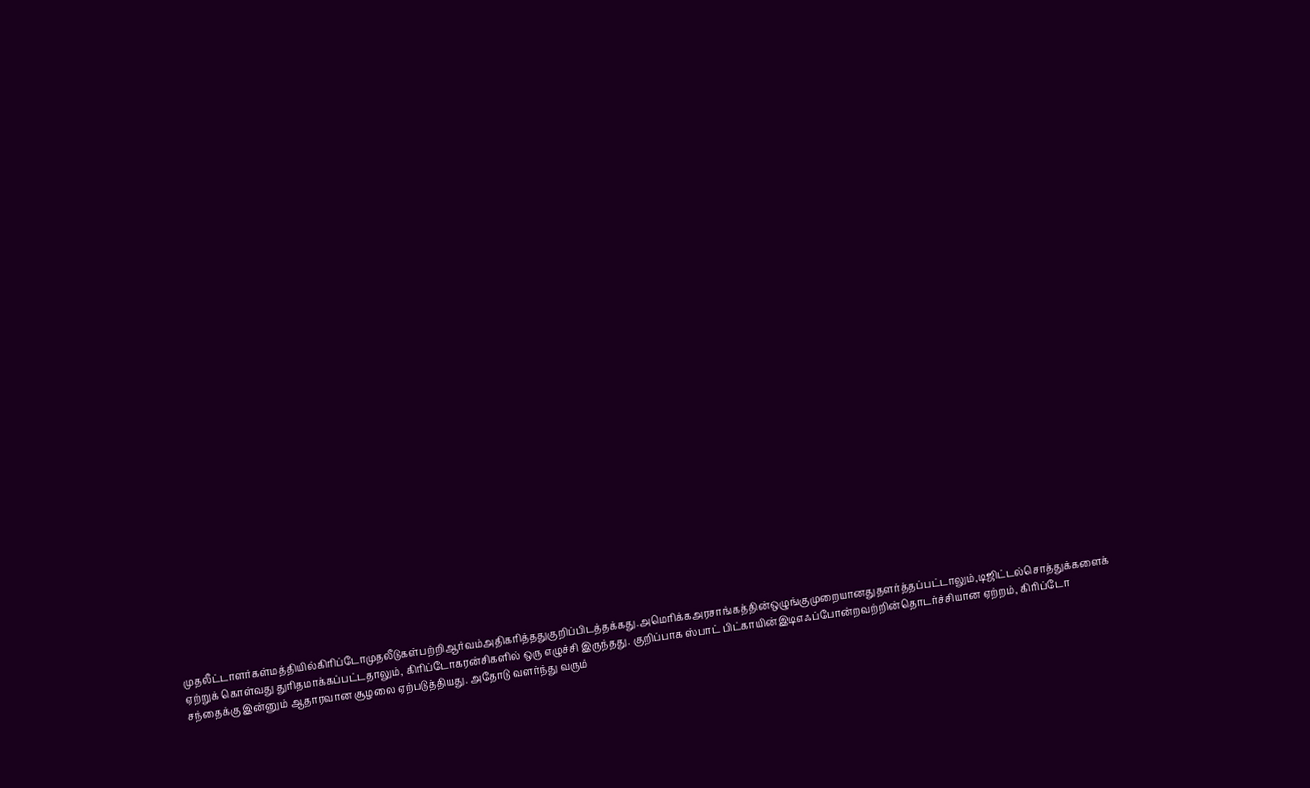முதலீட்டாளர்கள்மத்தியில்கிரிப்டோமுதலீடுகள்பற்றிஆர்வம்அதிகரித்ததுகுறிப்பிடத்தக்கது.அமெரிக்கஅரசாங்கத்தின்ஒழுங்குமுறையானதுதளர்த்தப்பட்டாலும்,டிஜிட்டல்சொத்துக்களைக் ஏற்றுக் கொள்வது துரிதமாக்கப்பட்டதாலும், கிரிப்டோகரன்சிகளில் ஒரு எழுச்சி இருந்தது. குறிப்பாக ஸ்பாட் பிட்காயின்இடிஎஃப்போன்றவற்றின்தொடர்ச்சியான ஏற்றம், கிரிப்டோ சந்தைக்கு இன்னும் ஆதாரவான சூழலை ஏற்படுத்தியது. அதோடு வளர்ந்து வரும்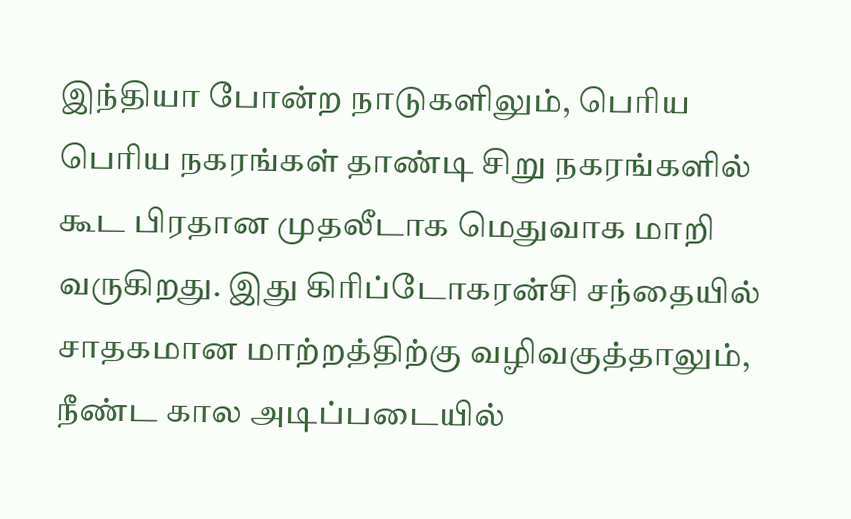இந்தியா போன்ற நாடுகளிலும், பெரிய பெரிய நகரங்கள் தாண்டி சிறு நகரங்களில் கூட பிரதான முதலீடாக மெதுவாக மாறி வருகிறது. இது கிரிப்டோகரன்சி சந்தையில் சாதகமான மாற்றத்திற்கு வழிவகுத்தாலும், நீண்ட கால அடிப்படையில்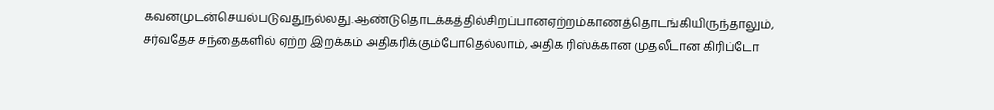கவனமுடன்செயல்படுவதுநல்லது.ஆண்டுதொடக்கத்தில்சிறப்பானஏற்றம்காணத்தொடங்கியிருந்தாலும், சர்வதேச சந்தைகளில் ஏற்ற இறக்கம் அதிகரிக்கும்போதெல்லாம், அதிக ரிஸ்க்கான முதலீடான கிரிப்டோ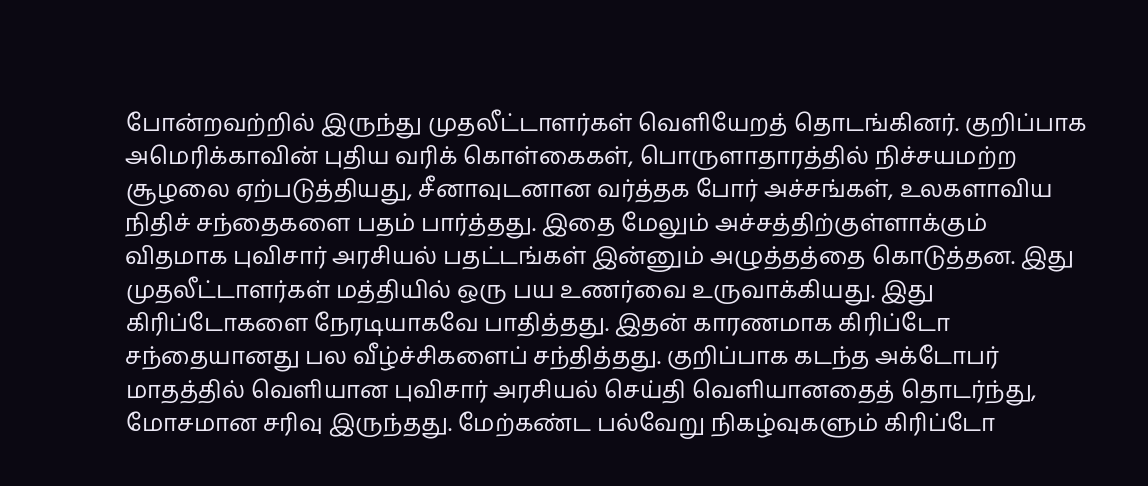போன்றவற்றில் இருந்து முதலீட்டாளர்கள் வெளியேறத் தொடங்கினர். குறிப்பாக அமெரிக்காவின் புதிய வரிக் கொள்கைகள், பொருளாதாரத்தில் நிச்சயமற்ற சூழலை ஏற்படுத்தியது, சீனாவுடனான வர்த்தக போர் அச்சங்கள், உலகளாவிய நிதிச் சந்தைகளை பதம் பார்த்தது. இதை மேலும் அச்சத்திற்குள்ளாக்கும் விதமாக புவிசார் அரசியல் பதட்டங்கள் இன்னும் அழுத்தத்தை கொடுத்தன. இது முதலீட்டாளர்கள் மத்தியில் ஒரு பய உணர்வை உருவாக்கியது. இது கிரிப்டோகளை நேரடியாகவே பாதித்தது. இதன் காரணமாக கிரிப்டோ சந்தையானது பல வீழ்ச்சிகளைப் சந்தித்தது. குறிப்பாக கடந்த அக்டோபர் மாதத்தில் வெளியான புவிசார் அரசியல் செய்தி வெளியானதைத் தொடர்ந்து, மோசமான சரிவு இருந்தது. மேற்கண்ட பல்வேறு நிகழ்வுகளும் கிரிப்டோ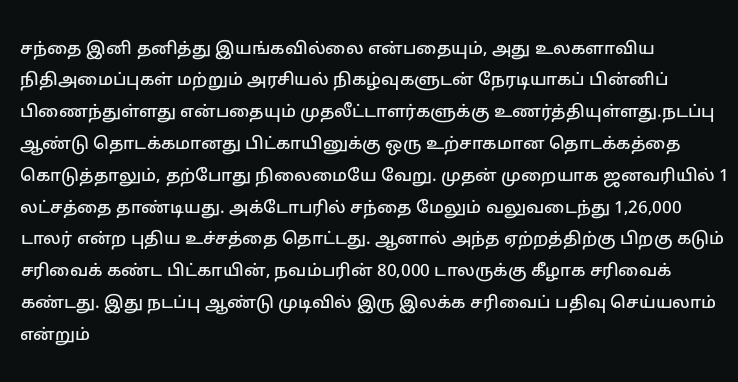சந்தை இனி தனித்து இயங்கவில்லை என்பதையும், அது உலகளாவிய நிதிஅமைப்புகள் மற்றும் அரசியல் நிகழ்வுகளுடன் நேரடியாகப் பின்னிப் பிணைந்துள்ளது என்பதையும் முதலீட்டாளர்களுக்கு உணர்த்தியுள்ளது.நடப்பு ஆண்டு தொடக்கமானது பிட்காயினுக்கு ஒரு உற்சாகமான தொடக்கத்தை கொடுத்தாலும், தற்போது நிலைமையே வேறு. முதன் முறையாக ஜனவரியில் 1 லட்சத்தை தாண்டியது. அக்டோபரில் சந்தை மேலும் வலுவடைந்து 1,26,000 டாலர் என்ற புதிய உச்சத்தை தொட்டது. ஆனால் அந்த ஏற்றத்திற்கு பிறகு கடும் சரிவைக் கண்ட பிட்காயின், நவம்பரின் 80,000 டாலருக்கு கீழாக சரிவைக் கண்டது. இது நடப்பு ஆண்டு முடிவில் இரு இலக்க சரிவைப் பதிவு செய்யலாம் என்றும்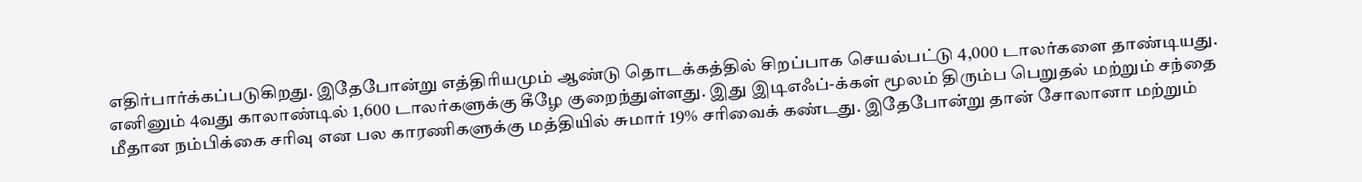எதிர்பார்க்கப்படுகிறது. இதேபோன்று எத்திரியமும் ஆண்டு தொடக்கத்தில் சிறப்பாக செயல்பட்டு 4,000 டாலர்களை தாண்டியது. எனினும் 4வது காலாண்டில் 1,600 டாலர்களுக்கு கீழே குறைந்துள்ளது. இது இடிஎஃப்-க்கள் மூலம் திரும்ப பெறுதல் மற்றும் சந்தை மீதான நம்பிக்கை சரிவு என பல காரணிகளுக்கு மத்தியில் சுமார் 19% சரிவைக் கண்டது. இதேபோன்று தான் சோலானா மற்றும்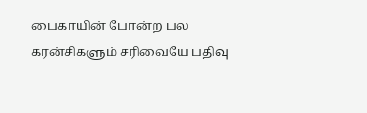பைகாயின் போன்ற பல கரன்சிகளும் சரிவையே பதிவு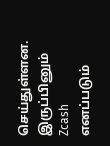செய்துள்ளன. இருப்பினும் Zcash எனப்படும்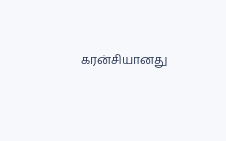கரன்சியானது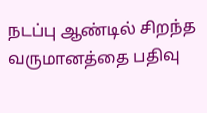நடப்பு ஆண்டில் சிறந்த வருமானத்தை பதிவு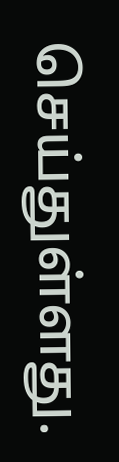செய்துள்ளது.